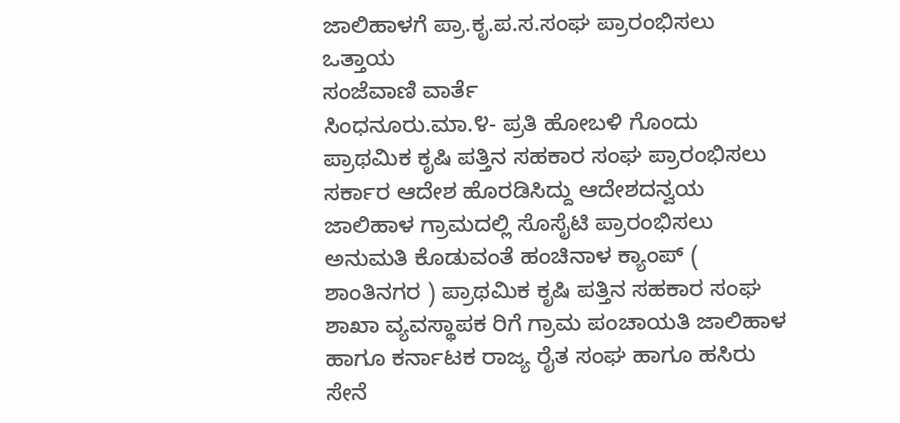ಜಾಲಿಹಾಳಗೆ ಪ್ರಾ.ಕೃ.ಪ.ಸ.ಸಂಘ ಪ್ರಾರಂಭಿಸಲು ಒತ್ತಾಯ
ಸಂಜೆವಾಣಿ ವಾರ್ತೆ
ಸಿಂಧನೂರು.ಮಾ.೪- ಪ್ರತಿ ಹೋಬಳಿ ಗೊಂದು ಪ್ರಾಥಮಿಕ ಕೃಷಿ ಪತ್ತಿನ ಸಹಕಾರ ಸಂಘ ಪ್ರಾರಂಭಿಸಲು ಸರ್ಕಾರ ಆದೇಶ ಹೊರಡಿಸಿದ್ದು ಆದೇಶದನ್ವಯ ಜಾಲಿಹಾಳ ಗ್ರಾಮದಲ್ಲಿ ಸೊಸೈಟಿ ಪ್ರಾರಂಭಿಸಲು ಅನುಮತಿ ಕೊಡುವಂತೆ ಹಂಚಿನಾಳ ಕ್ಯಾಂಪ್ ( ಶಾಂತಿನಗರ ) ಪ್ರಾಥಮಿಕ ಕೃಷಿ ಪತ್ತಿನ ಸಹಕಾರ ಸಂಘ ಶಾಖಾ ವ್ಯವಸ್ಥಾಪಕ ರಿಗೆ ಗ್ರಾಮ ಪಂಚಾಯತಿ ಜಾಲಿಹಾಳ ಹಾಗೂ ಕರ್ನಾಟಕ ರಾಜ್ಯ ರೈತ ಸಂಘ ಹಾಗೂ ಹಸಿರು ಸೇನೆ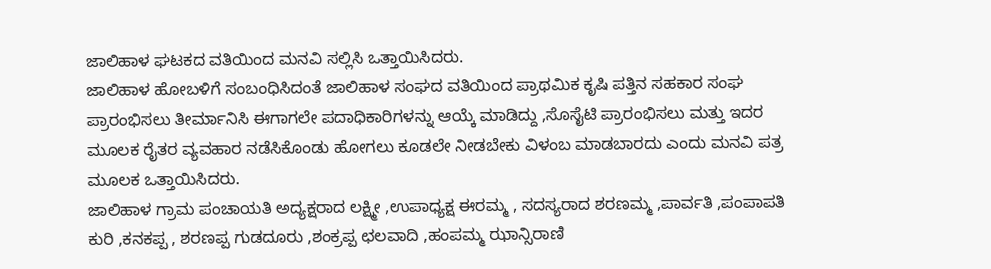ಜಾಲಿಹಾಳ ಘಟಕದ ವತಿಯಿಂದ ಮನವಿ ಸಲ್ಲಿಸಿ ಒತ್ತಾಯಿಸಿದರು.
ಜಾಲಿಹಾಳ ಹೋಬಳಿಗೆ ಸಂಬಂಧಿಸಿದಂತೆ ಜಾಲಿಹಾಳ ಸಂಘದ ವತಿಯಿಂದ ಪ್ರಾಥಮಿಕ ಕೃಷಿ ಪತ್ತಿನ ಸಹಕಾರ ಸಂಘ ಪ್ರಾರಂಭಿಸಲು ತೀರ್ಮಾನಿಸಿ ಈಗಾಗಲೇ ಪದಾಧಿಕಾರಿಗಳನ್ನು ಆಯ್ಕೆ ಮಾಡಿದ್ದು ,ಸೊಸೈಟಿ ಪ್ರಾರಂಭಿಸಲು ಮತ್ತು ಇದರ ಮೂಲಕ ರೈತರ ವ್ಯವಹಾರ ನಡೆಸಿಕೊಂಡು ಹೋಗಲು ಕೂಡಲೇ ನೀಡಬೇಕು ವಿಳಂಬ ಮಾಡಬಾರದು ಎಂದು ಮನವಿ ಪತ್ರ ಮೂಲಕ ಒತ್ತಾಯಿಸಿದರು.
ಜಾಲಿಹಾಳ ಗ್ರಾಮ ಪಂಚಾಯತಿ ಅದ್ಯಕ್ಷರಾದ ಲಕ್ಷ್ಮೀ ,ಉಪಾಧ್ಯಕ್ಷ ಈರಮ್ಮ , ಸದಸ್ಯರಾದ ಶರಣಮ್ಮ ,ಪಾರ್ವತಿ ,ಪಂಪಾಪತಿ ಕುರಿ ,ಕನಕಪ್ಪ , ಶರಣಪ್ಪ ಗುಡದೂರು ,ಶಂಕ್ರಪ್ಪ ಛಲವಾದಿ ,ಹಂಪಮ್ಮ ಝಾನ್ಸಿರಾಣಿ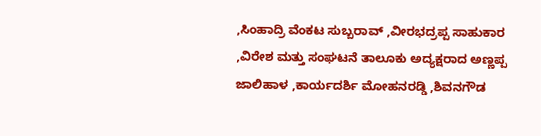,ಸಿಂಹಾದ್ರಿ ವೆಂಕಟ ಸುಬ್ಬರಾವ್ ,ವೀರಭದ್ರಪ್ಪ ಸಾಹುಕಾರ ,ವಿರೇಶ ಮತ್ತು ಸಂಘಟನೆ ತಾಲೂಕು ಅದ್ಯಕ್ಷರಾದ ಅಣ್ಣಪ್ಪ ಜಾಲಿಹಾಳ ,ಕಾರ್ಯದರ್ಶಿ ಮೋಹನರಡ್ಡಿ ,ಶಿವನಗೌಡ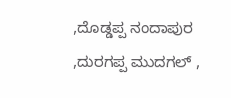,ದೊಡ್ಡಪ್ಪ ನಂದಾಪುರ ,ದುರಗಪ್ಪ ಮುದಗಲ್ ,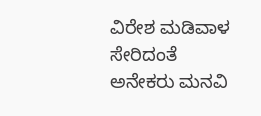ವಿರೇಶ ಮಡಿವಾಳ ಸೇರಿದಂತೆ ಅನೇಕರು ಮನವಿ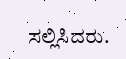ಸಲ್ಲಿಸಿದರು.